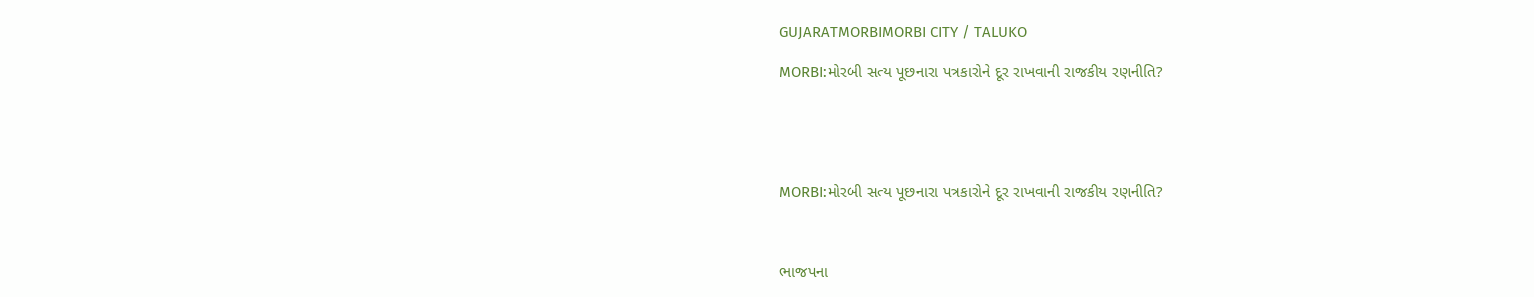GUJARATMORBIMORBI CITY / TALUKO

MORBI:મોરબી સત્ય પૂછનારા પત્રકારોને દૂર રાખવાની રાજકીય રણનીતિ?





MORBI:મોરબી સત્ય પૂછનારા પત્રકારોને દૂર રાખવાની રાજકીય રણનીતિ?



ભાજપના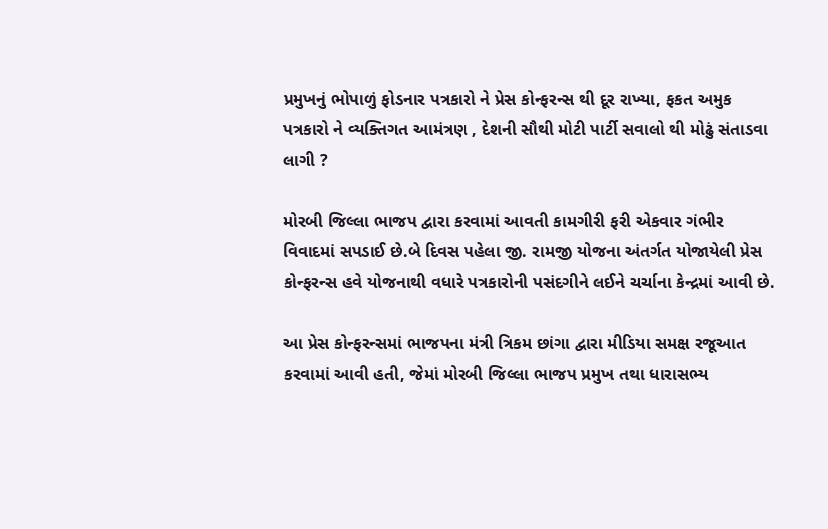પ્રમુખનું ભોપાળું ફોડનાર પત્રકારો ને પ્રેસ કોન્ફરન્સ થી દૂર રાખ્યા, ફકત અમુક પત્રકારો ને વ્યક્તિગત આમંત્રણ , દેશની સૌથી મોટી પાર્ટી સવાલો થી મોઢું સંતાડવા લાગી ?

મોરબી જિલ્લા ભાજપ દ્વારા કરવામાં આવતી કામગીરી ફરી એકવાર ગંભીર વિવાદમાં સપડાઈ છે.બે દિવસ પહેલા જી. રામજી યોજના અંતર્ગત યોજાયેલી પ્રેસ કોન્ફરન્સ હવે યોજનાથી વધારે પત્રકારોની પસંદગીને લઈને ચર્ચાના કેન્દ્રમાં આવી છે.

આ પ્રેસ કોન્ફરન્સમાં ભાજપના મંત્રી ત્રિકમ છાંગા દ્વારા મીડિયા સમક્ષ રજૂઆત કરવામાં આવી હતી, જેમાં મોરબી જિલ્લા ભાજપ પ્રમુખ તથા ધારાસભ્ય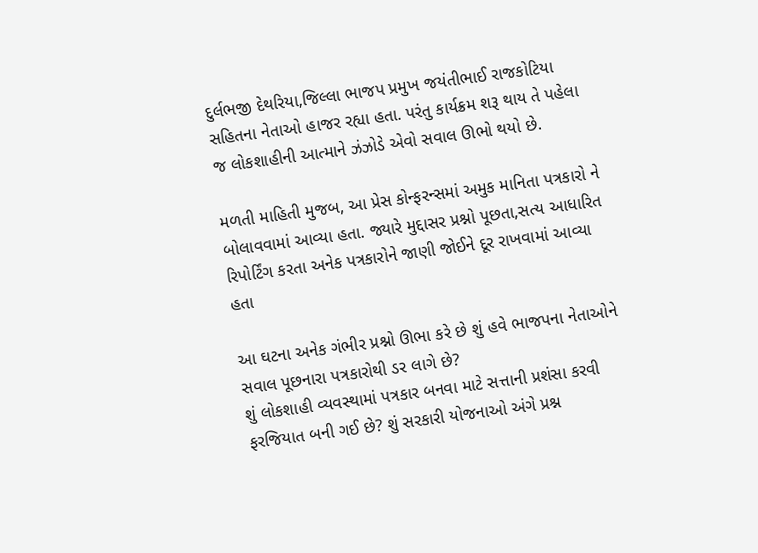દુર્લભજી દેથરિયા,જિલ્લા ભાજપ પ્રમુખ જયંતીભાઈ રાજકોટિયા સહિતના નેતાઓ હાજર રહ્યા હતા. પરંતુ કાર્યક્રમ શરૂ થાય તે પહેલા જ લોકશાહીની આત્માને ઝંઝોડે એવો સવાલ ઊભો થયો છે.

મળતી માહિતી મુજબ, આ પ્રેસ કોન્ફરન્સમાં અમુક માનિતા પત્રકારો ને બોલાવવામાં આવ્યા હતા. જ્યારે મુદ્દાસર પ્રશ્નો પૂછતા,સત્ય આધારિત રિપોર્ટિંગ કરતા અનેક પત્રકારોને જાણી જોઈને દૂર રાખવામાં આવ્યા હતા

આ ઘટના અનેક ગંભીર પ્રશ્નો ઊભા કરે છે શું હવે ભાજપના નેતાઓને સવાલ પૂછનારા પત્રકારોથી ડર લાગે છે?
શું લોકશાહી વ્યવસ્થામાં પત્રકાર બનવા માટે સત્તાની પ્રશંસા કરવી ફરજિયાત બની ગઈ છે? શું સરકારી યોજનાઓ અંગે પ્રશ્ન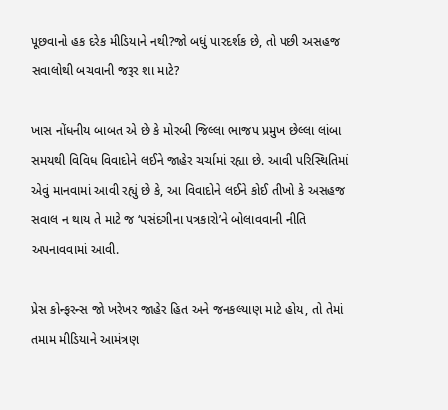પૂછવાનો હક દરેક મીડિયાને નથી?જો બધું પારદર્શક છે, તો પછી અસહજ સવાલોથી બચવાની જરૂર શા માટે?

ખાસ નોંધનીય બાબત એ છે કે મોરબી જિલ્લા ભાજપ પ્રમુખ છેલ્લા લાંબા સમયથી વિવિધ વિવાદોને લઈને જાહેર ચર્ચામાં રહ્યા છે. આવી પરિસ્થિતિમાં એવું માનવામાં આવી રહ્યું છે કે, આ વિવાદોને લઈને કોઈ તીખો કે અસહજ સવાલ ન થાય તે માટે જ ‘પસંદગીના પત્રકારો’ને બોલાવવાની નીતિ અપનાવવામાં આવી.

પ્રેસ કોન્ફરન્સ જો ખરેખર જાહેર હિત અને જનકલ્યાણ માટે હોય, તો તેમાં તમામ મીડિયાને આમંત્રણ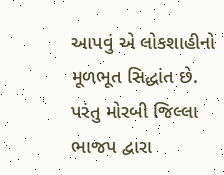આપવું એ લોકશાહીનો મૂળભૂત સિદ્ધાંત છે. પરંતુ મોરબી જિલ્લા ભાજપ દ્વારા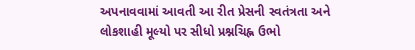અપનાવવામાં આવતી આ રીત પ્રેસની સ્વતંત્રતા અને લોકશાહી મૂલ્યો પર સીધો પ્રશ્નચિહ્ન ઉભો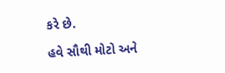કરે છે.

હવે સૌથી મોટો અને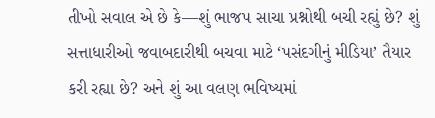તીખો સવાલ એ છે કે—શું ભાજપ સાચા પ્રશ્નોથી બચી રહ્યું છે? શું સત્તાધારીઓ જવાબદારીથી બચવા માટે ‘પસંદગીનું મીડિયા’ તૈયાર કરી રહ્યા છે? અને શું આ વલણ ભવિષ્યમાં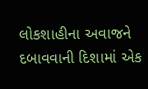લોકશાહીના અવાજને દબાવવાની દિશામાં એક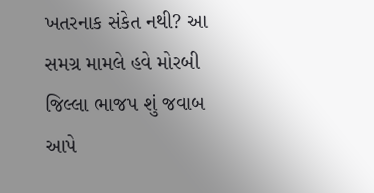ખતરનાક સંકેત નથી? આ સમગ્ર મામલે હવે મોરબી જિલ્લા ભાજપ શું જવાબ આપે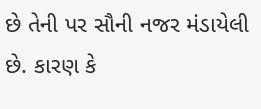છે તેની પર સૌની નજર મંડાયેલી છે. કારણ કે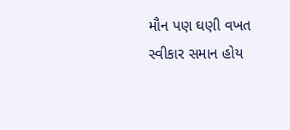મૌન પણ ઘણી વખત સ્વીકાર સમાન હોય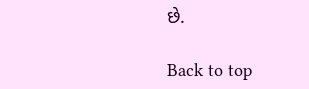છે.

Back to top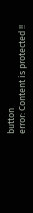button
error: Content is protected !!